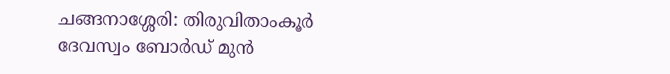ചങ്ങനാശ്ശേരി: തിരുവിതാംകൂർ ദേവസ്വം ബോർഡ് മുൻ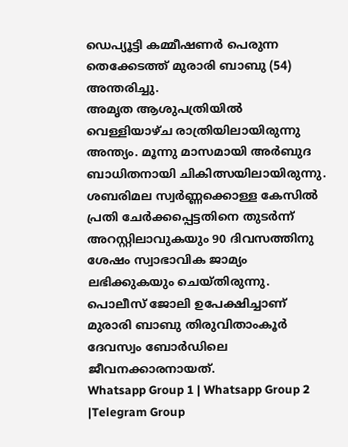ഡെപ്യൂട്ടി കമ്മീഷണർ പെരുന്ന തെക്കേടത്ത് മുരാരി ബാബു (54) അന്തരിച്ചു.
അമൃത ആശുപത്രിയിൽ വെള്ളിയാഴ്ച രാത്രിയിലായിരുന്നു അന്ത്യം. മൂന്നു മാസമായി അർബുദ ബാധിതനായി ചികിത്സയിലായിരുന്നു.
ശബരിമല സ്വർണ്ണക്കൊള്ള കേസിൽ പ്രതി ചേർക്കപ്പെട്ടതിനെ തുടർന്ന് അറസ്റ്റിലാവുകയും 90 ദിവസത്തിനു ശേഷം സ്വാഭാവിക ജാമ്യം ലഭിക്കുകയും ചെയ്തിരുന്നു. പൊലീസ് ജോലി ഉപേക്ഷിച്ചാണ് മുരാരി ബാബു തിരുവിതാംകൂർ ദേവസ്വം ബോർഡിലെ ജീവനക്കാരനായത്.
Whatsapp Group 1 | Whatsapp Group 2 |Telegram Group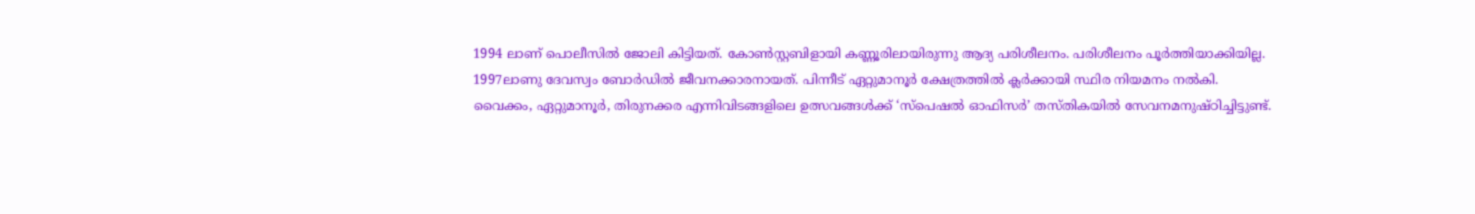1994 ലാണ് പൊലീസിൽ ജോലി കിട്ടിയത്. കോൺസ്റ്റബിളായി കണ്ണൂരിലായിരുന്നു ആദ്യ പരിശീലനം. പരിശീലനം പൂർത്തിയാക്കിയില്ല.
1997ലാണു ദേവസ്വം ബോർഡിൽ ജീവനക്കാരനായത്. പിന്നീട് ഏറ്റുമാനൂർ ക്ഷേത്രത്തിൽ ക്ലർക്കായി സ്ഥിര നിയമനം നൽകി.
വൈക്കം, ഏറ്റുമാനൂർ, തിരുനക്കര എന്നിവിടങ്ങളിലെ ഉത്സവങ്ങൾക്ക് ‘സ്പെഷൽ ഓഫിസർ’ തസ്തികയിൽ സേവനമനുഷ്ഠിച്ചിട്ടുണ്ട്.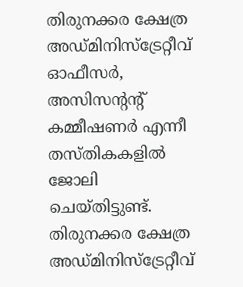തിരുനക്കര ക്ഷേത്ര അഡ്മിനിസ്ട്രേറ്റീവ് ഓഫീസർ, അസിസൻ്റൻ്റ് കമ്മീഷണർ എന്നീ തസ്തികകളിൽ ജോലി ചെയ്തിട്ടുണ്ട്. തിരുനക്കര ക്ഷേത്ര അഡ്മിനിസ്ട്രേറ്റീവ്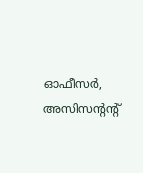ഓഫീസർ, അസിസൻ്റൻ്റ്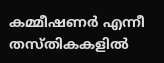കമ്മീഷണർ എന്നീ തസ്തികകളിൽ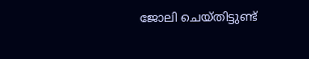ജോലി ചെയ്തിട്ടുണ്ട്